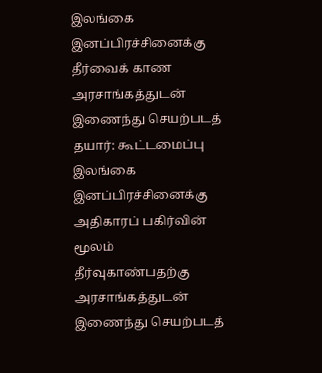இலங்கை இனப்பிரச்சினைக்கு தீர்வைக் காண அரசாங்கத்துடன் இணைந்து செயற்படத் தயார்: கூட்டமைப்பு
இலங்கை இனப்பிரச்சினைக்கு அதிகாரப் பகிர்வின் மூலம் தீர்வுகாண்பதற்கு அரசாங்கத்துடன் இணைந்து செயற்படத்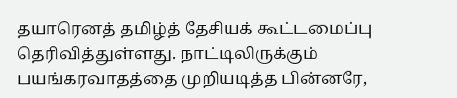தயாரெனத் தமிழ்த் தேசியக் கூட்டமைப்பு தெரிவித்துள்ளது. நாட்டிலிருக்கும் பயங்கரவாதத்தை முறியடித்த பின்னரே,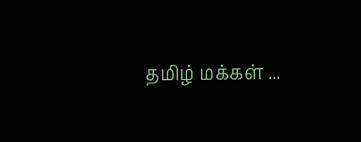தமிழ் மக்கள் ...